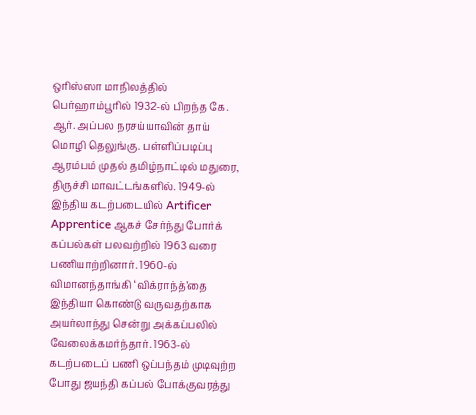ஒரிஸ்ஸா மாநிலத்தில் பெர்ஹாம்பூரில் 1932-ல் பிறந்த கே. ஆர். அப்பல நரசய்யாவின் தாய் மொழி தெலுங்கு. பள்ளிப்படிப்பு ஆரம்பம் முதல் தமிழ்நாட்டில் மதுரை, திருச்சி மாவட்டங்களில். 1949-ல் இந்திய கடற்படையில் Artificer Apprentice ஆகச் சேர்ந்து போர்க் கப்பல்கள் பலவற்றில் 1963 வரை பணியாற்றினார். 1960-ல் விமானந்தாங்கி ‘விக்ராந்த்’தை இந்தியா கொண்டு வருவதற்காக அயர்லாந்து சென்று அக்கப்பலில் வேலைக்கமர்ந்தார். 1963-ல் கடற்படைப் பணி ஒப்பந்தம் முடிவுற்ற போது ஜயந்தி கப்பல் போக்குவரத்து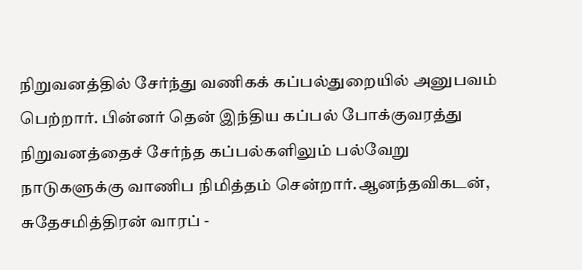நிறுவனத்தில் சேர்ந்து வணிகக் கப்பல்துறையில் அனுபவம் பெற்றார். பின்னர் தென் இந்திய கப்பல் போக்குவரத்து நிறுவனத்தைச் சேர்ந்த கப்பல்களிலும் பல்வேறு நாடுகளுக்கு வாணிப நிமித்தம் சென்றார்.ஆனந்தவிகடன், சுதேசமித்திரன் வாரப் -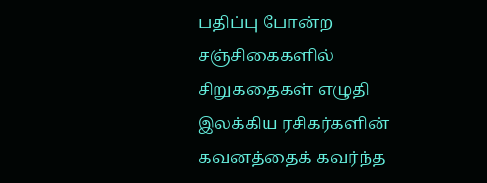பதிப்பு போன்ற சஞ்சிகைகளில் சிறுகதைகள் எழுதி இலக்கிய ரசிகர்களின் கவனத்தைக் கவர்ந்த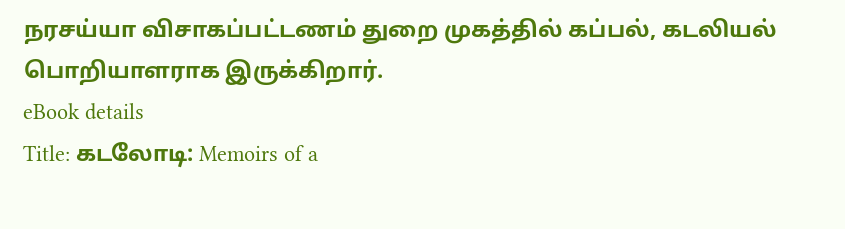நரசய்யா விசாகப்பட்டணம் துறை முகத்தில் கப்பல், கடலியல் பொறியாளராக இருக்கிறார்.
eBook details
Title: கடலோடி: Memoirs of a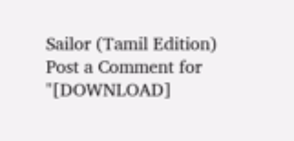Sailor (Tamil Edition)
Post a Comment for "[DOWNLOAD]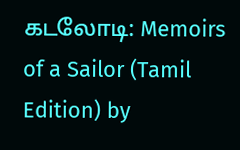கடலோடி: Memoirs of a Sailor (Tamil Edition) by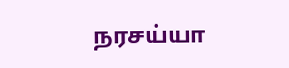நரசய்யா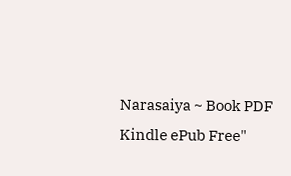Narasaiya ~ Book PDF Kindle ePub Free"